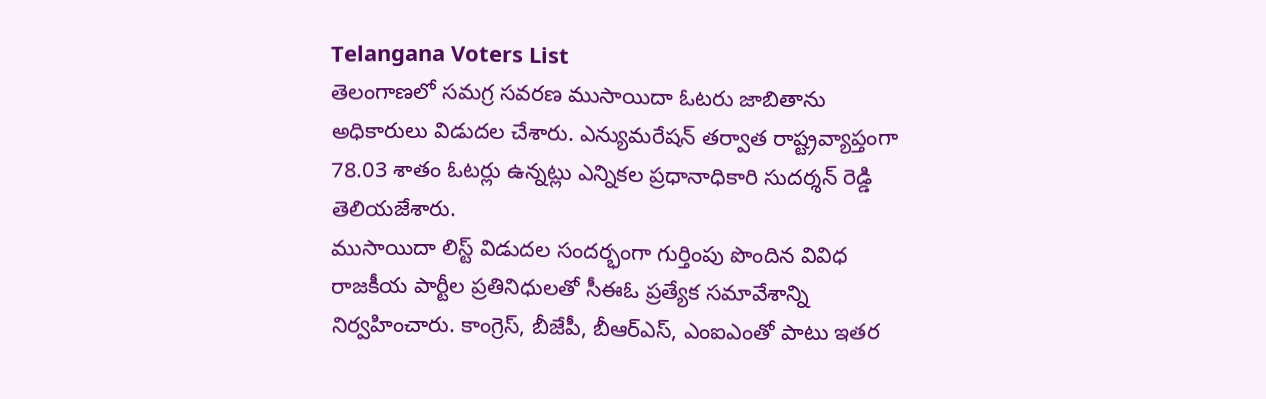Telangana Voters List
తెలంగాణలో సమగ్ర సవరణ ముసాయిదా ఓటరు జాబితాను అధికారులు విడుదల చేశారు. ఎన్యుమరేషన్ తర్వాత రాష్ట్రవ్యాప్తంగా 78.03 శాతం ఓటర్లు ఉన్నట్లు ఎన్నికల ప్రధానాధికారి సుదర్శన్ రెడ్డి తెలియజేశారు.
ముసాయిదా లిస్ట్ విడుదల సందర్భంగా గుర్తింపు పొందిన వివిధ రాజకీయ పార్టీల ప్రతినిధులతో సీఈఓ ప్రత్యేక సమావేశాన్ని నిర్వహించారు. కాంగ్రెస్, బీజేపీ, బీఆర్ఎస్, ఎంఐఎంతో పాటు ఇతర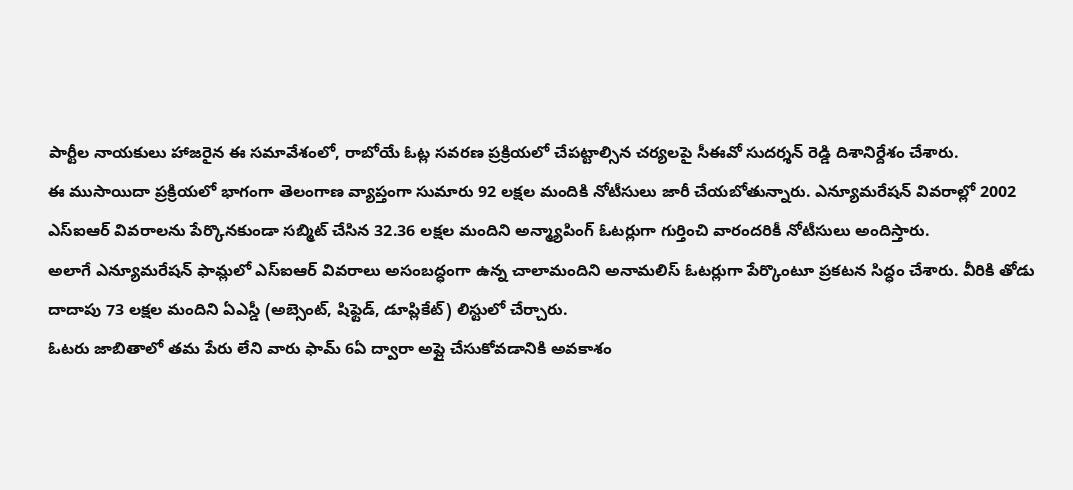పార్టీల నాయకులు హాజరైన ఈ సమావేశంలో, రాబోయే ఓట్ల సవరణ ప్రక్రియలో చేపట్టాల్సిన చర్యలపై సీఈవో సుదర్శన్ రెడ్డి దిశానిర్దేశం చేశారు.
ఈ ముసాయిదా ప్రక్రియలో భాగంగా తెలంగాణ వ్యాప్తంగా సుమారు 92 లక్షల మందికి నోటీసులు జారీ చేయబోతున్నారు. ఎన్యూమరేషన్ వివరాల్లో 2002 ఎస్ఐఆర్ వివరాలను పేర్కొనకుండా సబ్మిట్ చేసిన 32.36 లక్షల మందిని అన్మ్యాపింగ్ ఓటర్లుగా గుర్తించి వారందరికీ నోటీసులు అందిస్తారు.
అలాగే ఎన్యూమరేషన్ ఫామ్లలో ఎస్ఐఆర్ వివరాలు అసంబద్ధంగా ఉన్న చాలామందిని అనామలిస్ ఓటర్లుగా పేర్కొంటూ ప్రకటన సిద్ధం చేశారు. వీరికి తోడు దాదాపు 73 లక్షల మందిని ఏఎస్డీ (అబ్సెంట్, షిఫ్టెడ్, డూప్లికేట్) లిస్టులో చేర్చారు.
ఓటరు జాబితాలో తమ పేరు లేని వారు ఫామ్ 6ఏ ద్వారా అప్లై చేసుకోవడానికి అవకాశం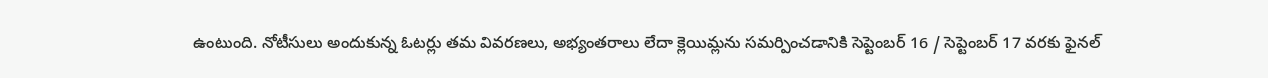ఉంటుంది. నోటీసులు అందుకున్న ఓటర్లు తమ వివరణలు, అభ్యంతరాలు లేదా క్లెయిమ్లను సమర్పించడానికి సెప్టెంబర్ 16 / సెప్టెంబర్ 17 వరకు ఫైనల్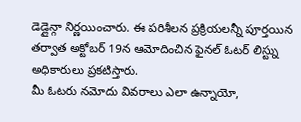డెడ్లైన్గా నిర్ణయించారు. ఈ పరిశీలన ప్రక్రియలన్నీ పూర్తయిన తర్వాత అక్టోబర్ 19న ఆమోదించిన ఫైనల్ ఓటర్ లిస్ట్ను అధికారులు ప్రకటిస్తారు.
మీ ఓటరు నమోదు వివరాలు ఎలా ఉన్నాయో,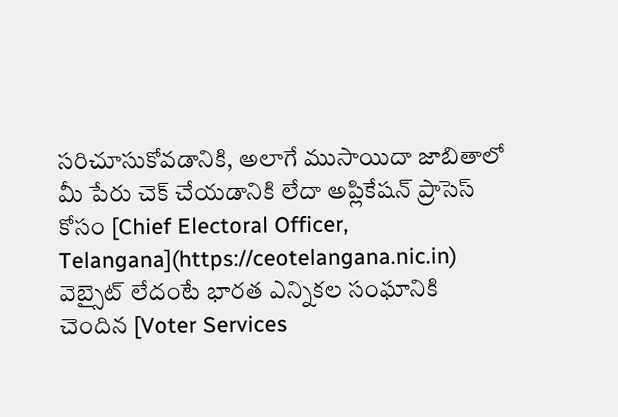సరిచూసుకోవడానికి, అలాగే ముసాయిదా జాబితాలో మీ పేరు చెక్ చేయడానికి లేదా అప్లికేషన్ ప్రాసెస్ కోసం [Chief Electoral Officer, Telangana](https://ceotelangana.nic.in) వెబ్సైట్ లేదంటే భారత ఎన్నికల సంఘానికి చెందిన [Voter Services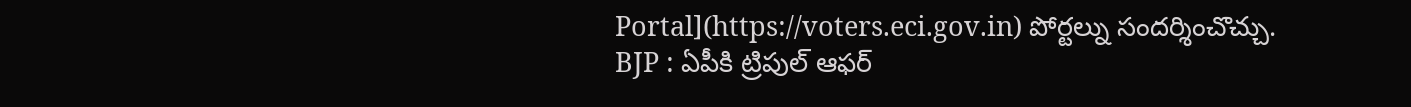Portal](https://voters.eci.gov.in) పోర్టల్ను సందర్శించొచ్చు.
BJP : ఏపీకి ట్రిపుల్ ఆఫర్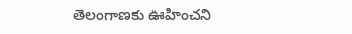తెలంగాణకు ఊహించని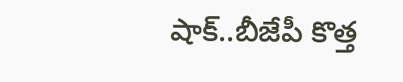షాక్..బీజేపీ కొత్త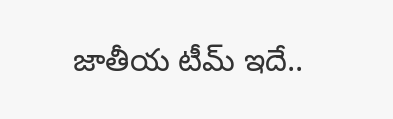జాతీయ టీమ్ ఇదే..